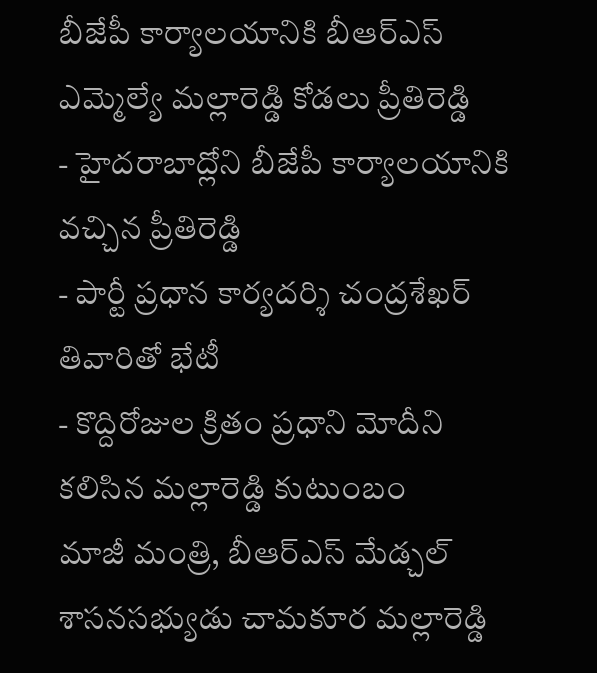బీజేపీ కార్యాలయానికి బీఆర్ఎస్ ఎమ్మెల్యే మల్లారెడ్డి కోడలు ప్రీతిరెడ్డి
- హైదరాబాద్లోని బీజేపీ కార్యాలయానికి వచ్చిన ప్రీతిరెడ్డి
- పార్టీ ప్రధాన కార్యదర్శి చంద్రశేఖర్ తివారితో భేటీ
- కొద్దిరోజుల క్రితం ప్రధాని మోదీని కలిసిన మల్లారెడ్డి కుటుంబం
మాజీ మంత్రి, బీఆర్ఎస్ మేడ్చల్ శాసనసభ్యుడు చామకూర మల్లారెడ్డి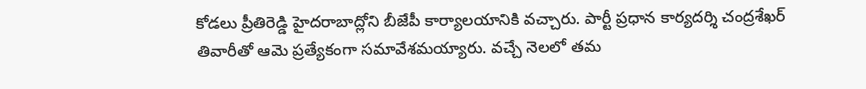కోడలు ప్రీతిరెడ్డి హైదరాబాద్లోని బీజేపీ కార్యాలయానికి వచ్చారు. పార్టీ ప్రధాన కార్యదర్శి చంద్రశేఖర్ తివారీతో ఆమె ప్రత్యేకంగా సమావేశమయ్యారు. వచ్చే నెలలో తమ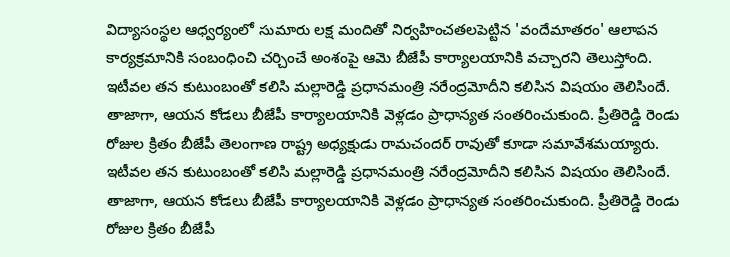విద్యాసంస్థల ఆధ్వర్యంలో సుమారు లక్ష మందితో నిర్వహించతలపెట్టిన 'వందేమాతరం' ఆలాపన కార్యక్రమానికి సంబంధించి చర్చించే అంశంపై ఆమె బీజేపీ కార్యాలయానికి వచ్చారని తెలుస్తోంది.
ఇటీవల తన కుటుంబంతో కలిసి మల్లారెడ్డి ప్రధానమంత్రి నరేంద్రమోదీని కలిసిన విషయం తెలిసిందే. తాజాగా, ఆయన కోడలు బీజేపీ కార్యాలయానికి వెళ్లడం ప్రాధాన్యత సంతరించుకుంది. ప్రీతిరెడ్డి రెండు రోజుల క్రితం బీజేపీ తెలంగాణ రాష్ట్ర అధ్యక్షుడు రామచందర్ రావుతో కూడా సమావేశమయ్యారు.
ఇటీవల తన కుటుంబంతో కలిసి మల్లారెడ్డి ప్రధానమంత్రి నరేంద్రమోదీని కలిసిన విషయం తెలిసిందే. తాజాగా, ఆయన కోడలు బీజేపీ కార్యాలయానికి వెళ్లడం ప్రాధాన్యత సంతరించుకుంది. ప్రీతిరెడ్డి రెండు రోజుల క్రితం బీజేపీ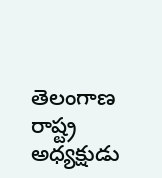తెలంగాణ రాష్ట్ర అధ్యక్షుడు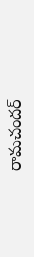రామచందర్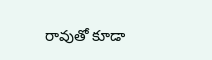రావుతో కూడా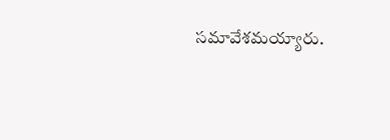సమావేశమయ్యారు.